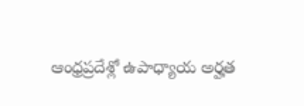ఆంధ్రప్రదేశ్లో ఉపాధ్యాయ అర్హత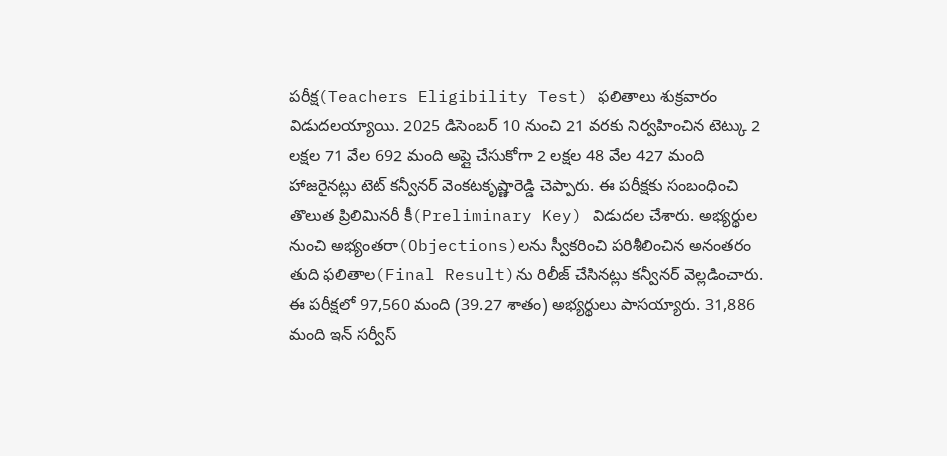పరీక్ష(Teachers Eligibility Test) ఫలితాలు శుక్రవారం విడుదలయ్యాయి. 2025 డిసెంబర్ 10 నుంచి 21 వరకు నిర్వహించిన టెట్కు 2 లక్షల 71 వేల 692 మంది అప్లై చేసుకోగా 2 లక్షల 48 వేల 427 మంది హాజరైనట్లు టెట్ కన్వీనర్ వెంకటకృష్ణారెడ్డి చెప్పారు. ఈ పరీక్షకు సంబంధించి తొలుత ప్రిలిమినరీ కీ(Preliminary Key) విడుదల చేశారు. అభ్యర్థుల నుంచి అభ్యంతరా(Objections)లను స్వీకరించి పరిశీలించిన అనంతరం తుది ఫలితాల(Final Result)ను రిలీజ్ చేసినట్లు కన్వీనర్ వెల్లడించారు. ఈ పరీక్షలో 97,560 మంది (39.27 శాతం) అభ్యర్థులు పాసయ్యారు. 31,886 మంది ఇన్ సర్వీస్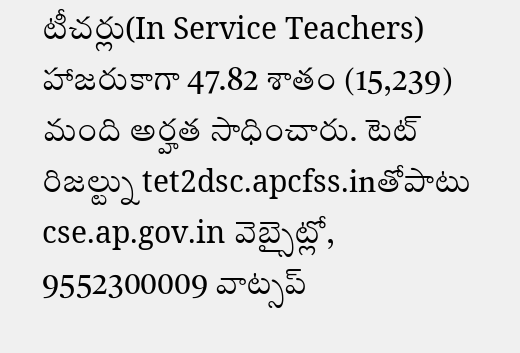టీచర్లు(In Service Teachers) హాజరుకాగా 47.82 శాతం (15,239) మంది అర్హత సాధించారు. టెట్ రిజల్ట్ను tet2dsc.apcfss.inతోపాటు cse.ap.gov.in వెబ్సైట్లో, 9552300009 వాట్సప్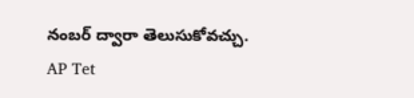నంబర్ ద్వారా తెలుసుకోవచ్చు.
AP Tet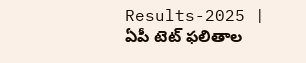Results-2025 | ఏపీ టెట్ ఫలితాల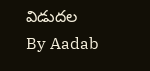విడుదల
By Aadab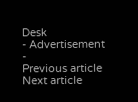Desk
- Advertisement -
Previous article
Next article